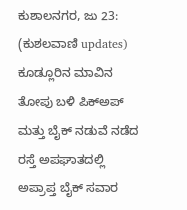ಕುಶಾಲನಗರ, ಜು 23: (ಕುಶಲವಾಣಿ updates) ಕೂಡ್ಲೂರಿನ ಮಾವಿನ ತೋಪು ಬಳಿ ಪಿಕ್ಅಪ್ ಮತ್ತು ಬೈಕ್ ನಡುವೆ ನಡೆದ ರಸ್ತೆ ಅಪಘಾತದಲ್ಲಿ ಅಪ್ರಾಪ್ತ ಬೈಕ್ ಸವಾರ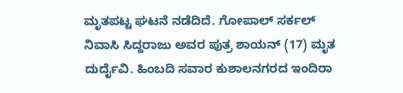ಮೃತಪಟ್ಟ ಘಟನೆ ನಡೆದಿದೆ. ಗೋಪಾಲ್ ಸರ್ಕಲ್ ನಿವಾಸಿ ಸಿದ್ದರಾಜು ಅವರ ಪುತ್ರ ಶಾಯನ್ (17) ಮೃತ ದುರ್ದೈವಿ. ಹಿಂಬದಿ ಸವಾರ ಕುಶಾಲನಗರದ ಇಂದಿರಾ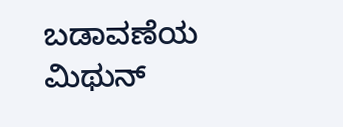ಬಡಾವಣೆಯ ಮಿಥುನ್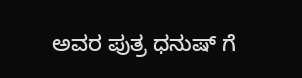ಅವರ ಪುತ್ರ ಧನುಷ್ ಗೆ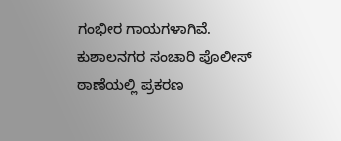ಗಂಭೀರ ಗಾಯಗಳಾಗಿವೆ. ಕುಶಾಲನಗರ ಸಂಚಾರಿ ಪೊಲೀಸ್ ಠಾಣೆಯಲ್ಲಿ ಪ್ರಕರಣ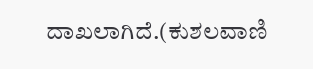ದಾಖಲಾಗಿದೆ.(ಕುಶಲವಾಣಿ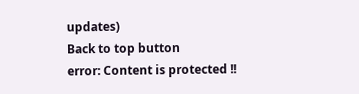updates)
Back to top button
error: Content is protected !!